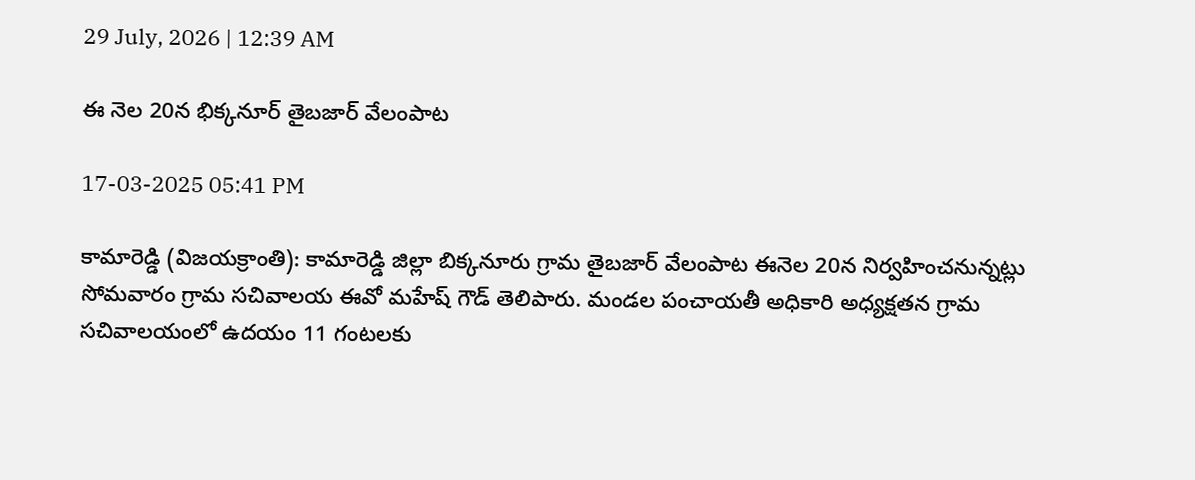29 July, 2026 | 12:39 AM

ఈ నెల 20న భిక్కనూర్ తైబజార్ వేలంపాట

17-03-2025 05:41 PM

కామారెడ్డి (విజయక్రాంతి): కామారెడ్డి జిల్లా బిక్కనూరు గ్రామ తైబజార్ వేలంపాట ఈనెల 20న నిర్వహించనున్నట్లు సోమవారం గ్రామ సచివాలయ ఈవో మహేష్ గౌడ్ తెలిపారు. మండల పంచాయతీ అధికారి అధ్యక్షతన గ్రామ సచివాలయంలో ఉదయం 11 గంటలకు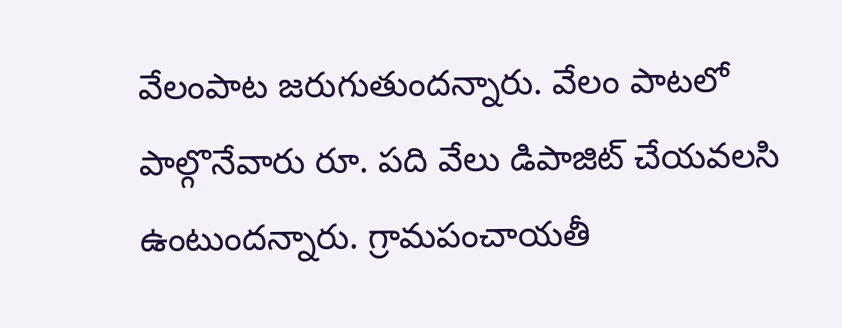వేలంపాట జరుగుతుందన్నారు. వేలం పాటలో పాల్గొనేవారు రూ. పది వేలు డిపాజిట్ చేయవలసి ఉంటుందన్నారు. గ్రామపంచాయతీ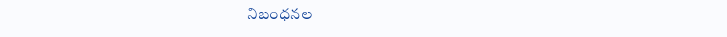నిబంధనల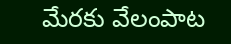మేరకు వేలంపాట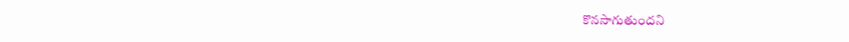కొనసాగుతుందని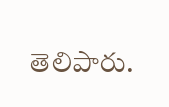తెలిపారు.